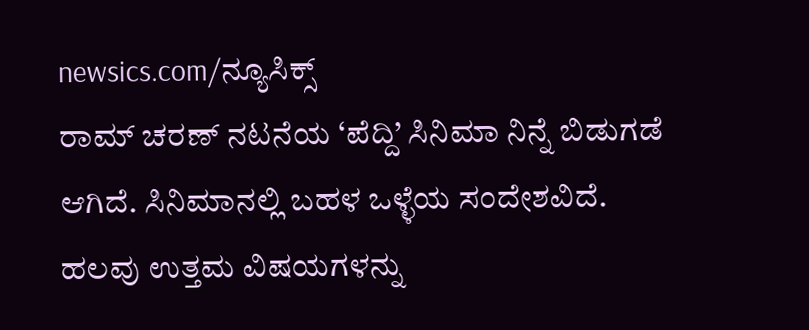newsics.com/ನ್ಯೂಸಿಕ್ಸ್
ರಾಮ್ ಚರಣ್ ನಟನೆಯ ‘ಪೆದ್ದಿ’ ಸಿನಿಮಾ ನಿನ್ನೆ ಬಿಡುಗಡೆ ಆಗಿದೆ. ಸಿನಿಮಾನಲ್ಲಿ ಬಹಳ ಒಳ್ಳೆಯ ಸಂದೇಶವಿದೆ. ಹಲವು ಉತ್ತಮ ವಿಷಯಗಳನ್ನು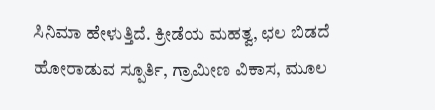ಸಿನಿಮಾ ಹೇಳುತ್ತಿದೆ. ಕ್ರೀಡೆಯ ಮಹತ್ವ, ಛಲ ಬಿಡದೆ ಹೋರಾಡುವ ಸ್ಪೂರ್ತಿ, ಗ್ರಾಮೀಣ ವಿಕಾಸ, ಮೂಲ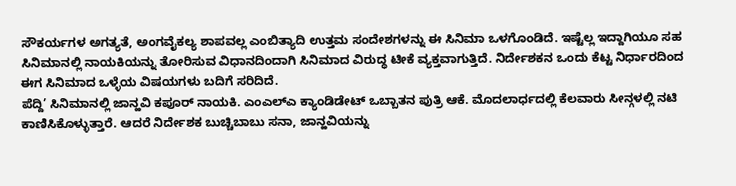ಸೌಕರ್ಯಗಳ ಅಗತ್ಯತೆ, ಅಂಗವೈಕಲ್ಯ ಶಾಪವಲ್ಲ ಎಂಬಿತ್ಯಾದಿ ಉತ್ತಮ ಸಂದೇಶಗಳನ್ನು ಈ ಸಿನಿಮಾ ಒಳಗೊಂಡಿದೆ. ಇಷ್ಟೆಲ್ಲ ಇದ್ದಾಗಿಯೂ ಸಹ ಸಿನಿಮಾನಲ್ಲಿ ನಾಯಕಿಯನ್ನು ತೋರಿಸುವ ವಿಧಾನದಿಂದಾಗಿ ಸಿನಿಮಾದ ವಿರುದ್ಧ ಟೀಕೆ ವ್ಯಕ್ತವಾಗುತ್ತಿದೆ. ನಿರ್ದೇಶಕನ ಒಂದು ಕೆಟ್ಟ ನಿರ್ಧಾರದಿಂದ ಈಗ ಸಿನಿಮಾದ ಒಳ್ಳೆಯ ವಿಷಯಗಳು ಬದಿಗೆ ಸರಿದಿದೆ.
ಪೆದ್ದಿ’ ಸಿನಿಮಾನಲ್ಲಿ ಜಾನ್ಹವಿ ಕಪೂರ್ ನಾಯಕಿ. ಎಂಎಲ್ಎ ಕ್ಯಾಂಡಿಡೇಟ್ ಒಬ್ಬಾತನ ಪುತ್ರಿ ಆಕೆ. ಮೊದಲಾರ್ಧದಲ್ಲಿ ಕೆಲವಾರು ಸೀನ್ಗಳಲ್ಲಿ ನಟಿ ಕಾಣಿಸಿಕೊಳ್ಳುತ್ತಾರೆ. ಆದರೆ ನಿರ್ದೇಶಕ ಬುಚ್ಚಿಬಾಬು ಸನಾ, ಜಾನ್ಹವಿಯನ್ನು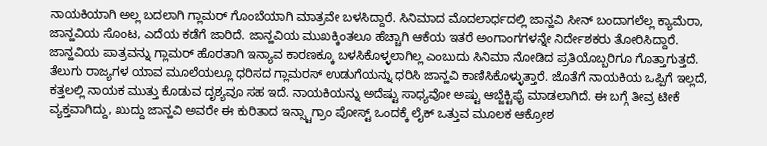ನಾಯಕಿಯಾಗಿ ಅಲ್ಲ ಬದಲಾಗಿ ಗ್ಲಾಮರ್ ಗೊಂಬೆಯಾಗಿ ಮಾತ್ರವೇ ಬಳಸಿದ್ದಾರೆ. ಸಿನಿಮಾದ ಮೊದಲಾರ್ಧದಲ್ಲಿ ಜಾನ್ಹವಿ ಸೀನ್ ಬಂದಾಗಲೆಲ್ಲ ಕ್ಯಾಮೆರಾ, ಜಾನ್ಹವಿಯ ಸೊಂಟ, ಎದೆಯ ಕಡೆಗೆ ಜಾರಿದೆ. ಜಾನ್ಹವಿಯ ಮುಖಕ್ಕಿಂತಲೂ ಹೆಚ್ಚಾಗಿ ಆಕೆಯ ಇತರೆ ಅಂಗಾಂಗಗಳನ್ನೇ ನಿರ್ದೇಶಕರು ತೋರಿಸಿದ್ದಾರೆ.
ಜಾನ್ಹವಿಯ ಪಾತ್ರವನ್ನು ಗ್ಲಾಮರ್ ಹೊರತಾಗಿ ಇನ್ಯಾವ ಕಾರಣಕ್ಕೂ ಬಳಸಿಕೊಳ್ಳಲಾಗಿಲ್ಲ ಎಂಬುದು ಸಿನಿಮಾ ನೋಡಿದ ಪ್ರತಿಯೊಬ್ಬರಿಗೂ ಗೊತ್ತಾಗುತ್ತದೆ. ತೆಲುಗು ರಾಜ್ಯಗಳ ಯಾವ ಮೂಲೆಯಲ್ಲೂ ಧರಿಸದ ಗ್ಲಾಮರಸ್ ಉಡುಗೆಯನ್ನು ಧರಿಸಿ ಜಾನ್ಹವಿ ಕಾಣಿಸಿಕೊಳ್ಳುತ್ತಾರೆ. ಜೊತೆಗೆ ನಾಯಕಿಯ ಒಪ್ಪಿಗೆ ಇಲ್ಲದೆ, ಕತ್ತಲಲ್ಲಿ ನಾಯಕ ಮುತ್ತು ಕೊಡುವ ದೃಶ್ಯವೂ ಸಹ ಇದೆ. ನಾಯಕಿಯನ್ನು ಅದೆಷ್ಟು ಸಾಧ್ಯವೋ ಅಷ್ಟು ಆಬ್ಜೆಕ್ಟಿಫೈ ಮಾಡಲಾಗಿದೆ. ಈ ಬಗ್ಗೆ ತೀವ್ರ ಟೀಕೆ ವ್ಯಕ್ತವಾಗಿದ್ದು, ಖುದ್ದು ಜಾನ್ಹವಿ ಅವರೇ ಈ ಕುರಿತಾದ ಇನ್ಸ್ಟಾಗ್ರಾಂ ಪೋಸ್ಟ್ ಒಂದಕ್ಕೆ ಲೈಕ್ ಒತ್ತುವ ಮೂಲಕ ಆಕ್ರೋಶ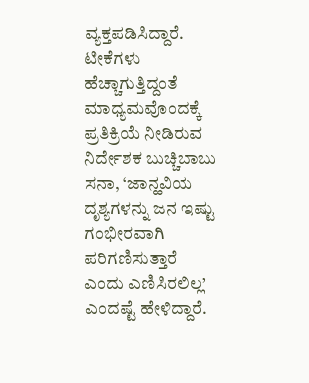ವ್ಯಕ್ತಪಡಿಸಿದ್ದಾರೆ.
ಟೀಕೆಗಳು ಹೆಚ್ಚಾಗುತ್ತಿದ್ದಂತೆ ಮಾಧ್ಯಮವೊಂದಕ್ಕೆ ಪ್ರತಿಕ್ರಿಯೆ ನೀಡಿರುವ ನಿರ್ದೇಶಕ ಬುಚ್ಚಿಬಾಬು ಸನಾ, ‘ಜಾನ್ಹವಿಯ ದೃಶ್ಯಗಳನ್ನು ಜನ ಇಷ್ಟು ಗಂಭೀರವಾಗಿ ಪರಿಗಣಿಸುತ್ತಾರೆ ಎಂದು ಎಣಿಸಿರಲಿಲ್ಲ’ ಎಂದಷ್ಟೆ ಹೇಳಿದ್ದಾರೆ.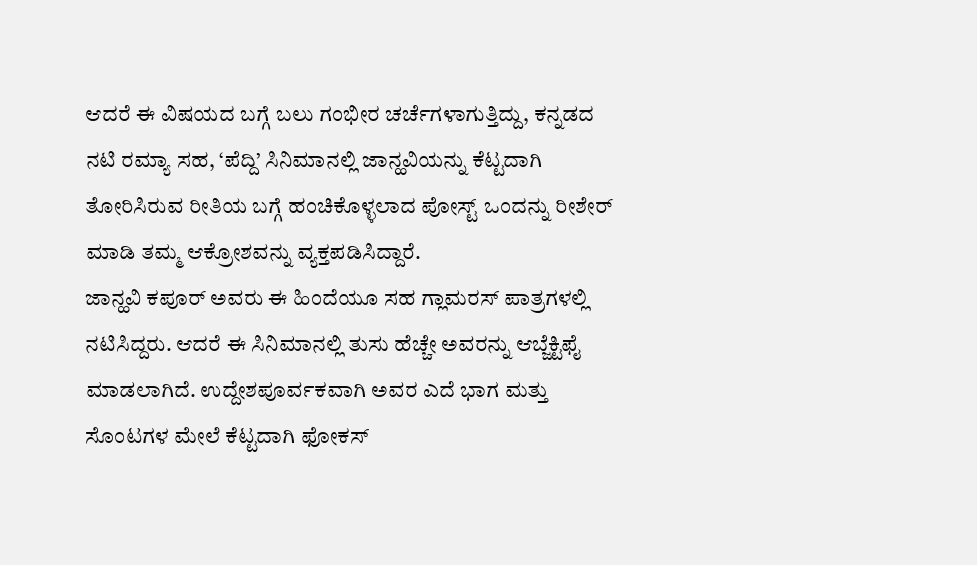ಆದರೆ ಈ ವಿಷಯದ ಬಗ್ಗೆ ಬಲು ಗಂಭೀರ ಚರ್ಚೆಗಳಾಗುತ್ತಿದ್ದು, ಕನ್ನಡದ ನಟಿ ರಮ್ಯಾ ಸಹ, ‘ಪೆದ್ದಿ’ ಸಿನಿಮಾನಲ್ಲಿ ಜಾನ್ಹವಿಯನ್ನು ಕೆಟ್ಟದಾಗಿ ತೋರಿಸಿರುವ ರೀತಿಯ ಬಗ್ಗೆ ಹಂಚಿಕೊಳ್ಳಲಾದ ಪೋಸ್ಟ್ ಒಂದನ್ನು ರೀಶೇರ್ ಮಾಡಿ ತಮ್ಮ ಆಕ್ರೋಶವನ್ನು ವ್ಯಕ್ತಪಡಿಸಿದ್ದಾರೆ.
ಜಾನ್ಹವಿ ಕಪೂರ್ ಅವರು ಈ ಹಿಂದೆಯೂ ಸಹ ಗ್ಲಾಮರಸ್ ಪಾತ್ರಗಳಲ್ಲಿ ನಟಿಸಿದ್ದರು. ಆದರೆ ಈ ಸಿನಿಮಾನಲ್ಲಿ ತುಸು ಹೆಚ್ಚೇ ಅವರನ್ನು ಆಬ್ಜೆಕ್ಟಿಫೈ ಮಾಡಲಾಗಿದೆ. ಉದ್ದೇಶಪೂರ್ವಕವಾಗಿ ಅವರ ಎದೆ ಭಾಗ ಮತ್ತು ಸೊಂಟಗಳ ಮೇಲೆ ಕೆಟ್ಟದಾಗಿ ಫೋಕಸ್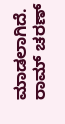ಮಾಡಲಾಗಿದೆ. ರಾಮ್ ಚರಣ್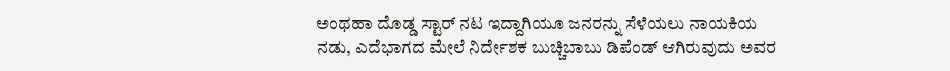ಅಂಥಹಾ ದೊಡ್ಡ ಸ್ಟಾರ್ ನಟ ಇದ್ದಾಗಿಯೂ ಜನರನ್ನು ಸೆಳೆಯಲು ನಾಯಕಿಯ ನಡು, ಎದೆಭಾಗದ ಮೇಲೆ ನಿರ್ದೇಶಕ ಬುಚ್ಚಿಬಾಬು ಡಿಪೆಂಡ್ ಆಗಿರುವುದು ಅವರ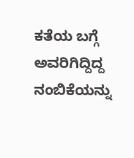ಕತೆಯ ಬಗ್ಗೆ ಅವರಿಗಿದ್ದಿದ್ದ ನಂಬಿಕೆಯನ್ನು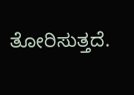ತೋರಿಸುತ್ತದೆ.